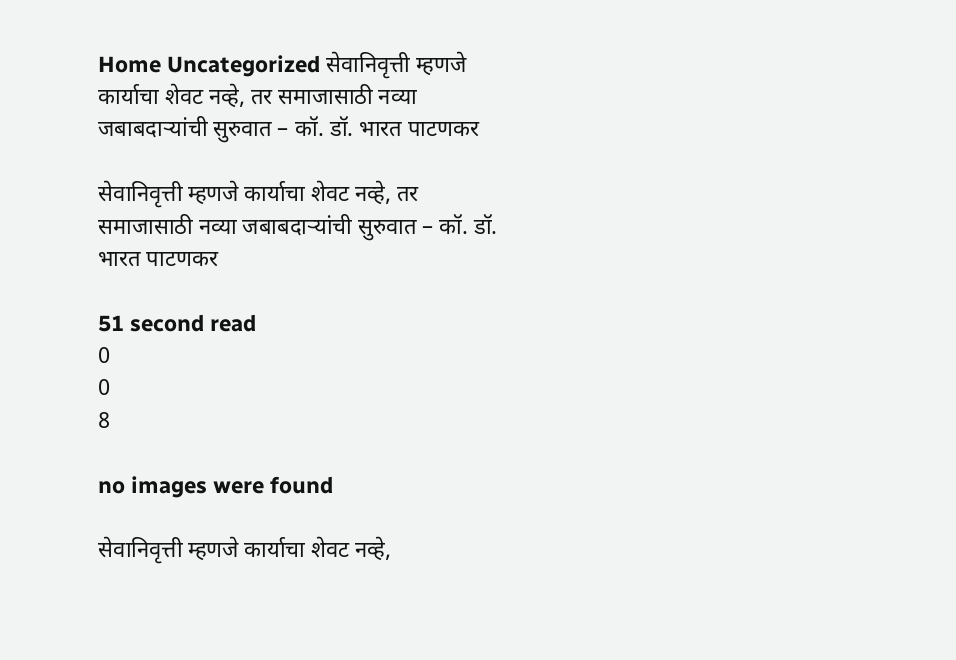Home Uncategorized सेवानिवृत्ती म्हणजे कार्याचा शेवट नव्हे, तर समाजासाठी नव्या जबाबदाऱ्यांची सुरुवात – कॉ. डॉ. भारत पाटणकर

सेवानिवृत्ती म्हणजे कार्याचा शेवट नव्हे, तर समाजासाठी नव्या जबाबदाऱ्यांची सुरुवात – कॉ. डॉ. भारत पाटणकर

51 second read
0
0
8

no images were found

सेवानिवृत्ती म्हणजे कार्याचा शेवट नव्हे,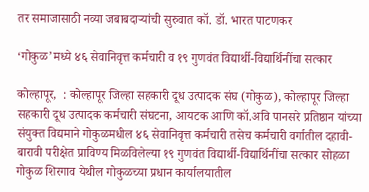तर समाजासाठी नव्या जबाबदाऱ्यांची सुरुवात कॉ. डॉ. भारत पाटणकर

‘गोकुळ’मध्ये ४६ सेवानिवृत्त कर्मचारी व १९ गुणवंत विद्यार्थी-विद्यार्थिनींचा सत्कार

कोल्हापूर,  : कोल्हापूर जिल्हा सहकारी दूध उत्पादक संघ (गोकुळ), कोल्हापूर जिल्हा सहकारी दूध उत्पादक कर्मचारी संघटना, आयटक आणि कॉ.अवि पानसरे प्रतिष्ठान यांच्या संयुक्त विद्यमाने गोकुळमधील ४६ सेवानिवृत्त कर्मचारी तसेच कर्मचारी वर्गातील दहावी-बारावी परीक्षेत प्राविण्य मिळविलेल्या १९ गुणवंत विद्यार्थी-विद्यार्थिनींचा सत्कार सोहळा गोकुळ शिरगाव येथील गोकुळच्या प्रधान कार्यालयातील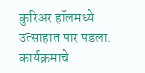कुरिअर हॉलमध्ये उत्साहात पार पडला. कार्यक्रमाचे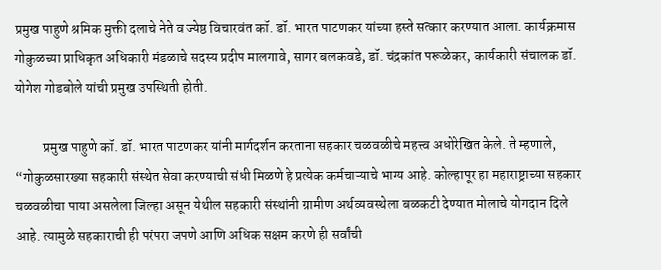प्रमुख पाहुणे श्रमिक मुक्ती दलाचे नेते व ज्येष्ठ विचारवंत कॉ. डॉ. भारत पाटणकर यांच्या हस्ते सत्कार करण्यात आला. कार्यक्रमास गोकुळच्या प्राधिकृत अधिकारी मंडळाचे सदस्य प्रदीप मालगावे, सागर बलकवडे, डॉ. चंद्रकांत परूळेकर, कार्यकारी संचालक डॉ. योगेश गोडबोले यांची प्रमुख उपस्थिती होती.

          प्रमुख पाहुणे कॉ. डॉ. भारत पाटणकर यांनी मार्गदर्शन करताना सहकार चळवळीचे महत्त्व अधोरेखित केले. ते म्हणाले, “गोकुळसारख्या सहकारी संस्थेत सेवा करण्याची संधी मिळणे हे प्रत्येक कर्मचाऱ्याचे भाग्य आहे. कोल्हापूर हा महाराष्ट्राच्या सहकार चळवळीचा पाया असलेला जिल्हा असून येथील सहकारी संस्थांनी ग्रामीण अर्थव्यवस्थेला बळकटी देण्यात मोलाचे योगदान दिले आहे. त्यामुळे सहकाराची ही परंपरा जपणे आणि अधिक सक्षम करणे ही सर्वांची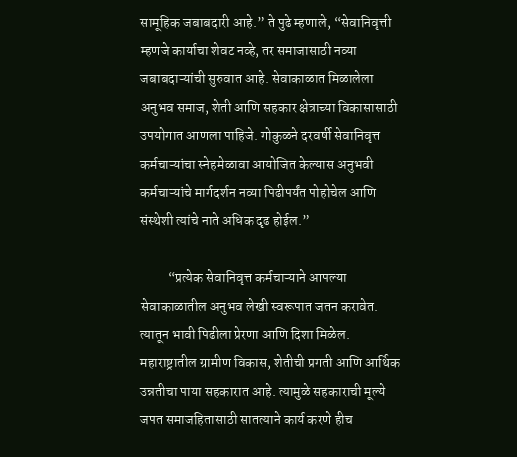सामूहिक जबाबदारी आहे.” ते पुढे म्हणाले, “सेवानिवृत्ती म्हणजे कार्याचा शेवट नव्हे, तर समाजासाठी नव्या जबाबदाऱ्यांची सुरुवात आहे. सेवाकाळात मिळालेला अनुभव समाज, शेती आणि सहकार क्षेत्राच्या विकासासाठी उपयोगात आणला पाहिजे. गोकुळने दरवर्षी सेवानिवृत्त कर्मचाऱ्यांचा स्नेहमेळावा आयोजित केल्यास अनुभवी कर्मचाऱ्यांचे मार्गदर्शन नव्या पिढीपर्यंत पोहोचेल आणि संस्थेशी त्यांचे नाते अधिक दृढ होईल.”

          “प्रत्येक सेवानिवृत्त कर्मचाऱ्याने आपल्या सेवाकाळातील अनुभव लेखी स्वरूपात जतन करावेत. त्यातून भावी पिढीला प्रेरणा आणि दिशा मिळेल. महाराष्ट्रातील ग्रामीण विकास, शेतीची प्रगती आणि आर्थिक उन्नतीचा पाया सहकारात आहे. त्यामुळे सहकाराची मूल्ये जपत समाजहितासाठी सातत्याने कार्य करणे हीच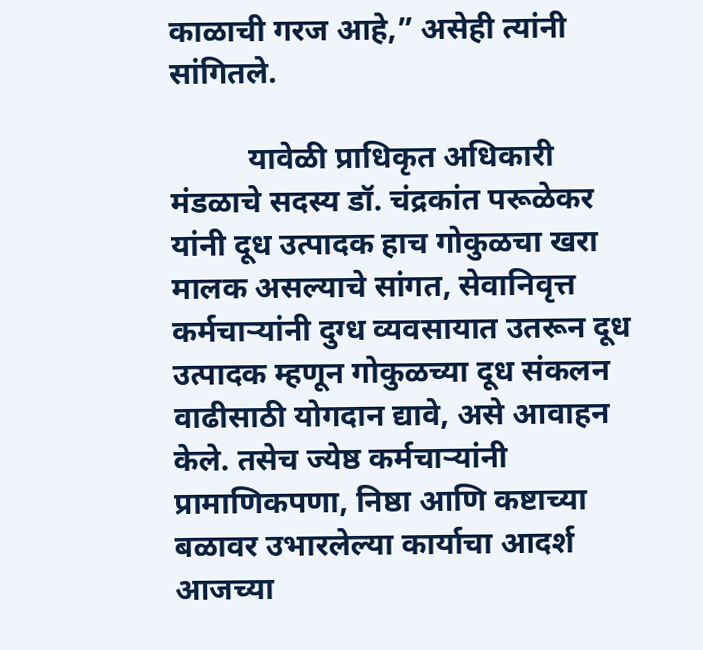काळाची गरज आहे,” असेही त्यांनी सांगितले.

          यावेळी प्राधिकृत अधिकारी मंडळाचे सदस्य डॉ. चंद्रकांत परूळेकर यांनी दूध उत्पादक हाच गोकुळचा खरा मालक असल्याचे सांगत, सेवानिवृत्त कर्मचाऱ्यांनी दुग्ध व्यवसायात उतरून दूध उत्पादक म्हणून गोकुळच्या दूध संकलन वाढीसाठी योगदान द्यावे, असे आवाहन केले. तसेच ज्येष्ठ कर्मचाऱ्यांनी प्रामाणिकपणा, निष्ठा आणि कष्टाच्या बळावर उभारलेल्या कार्याचा आदर्श आजच्या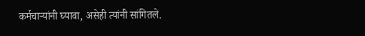कर्मचाऱ्यांनी घ्यावा, असेही त्यांनी सांगितले.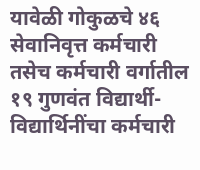यावेळी गोकुळचे ४६ सेवानिवृत्त कर्मचारी तसेच कर्मचारी वर्गातील १९ गुणवंत विद्यार्थी-विद्यार्थिनींचा कर्मचारी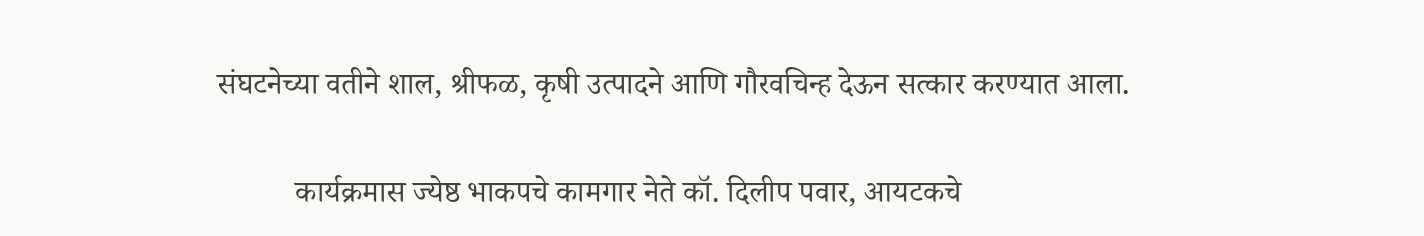संघटनेच्या वतीने शाल, श्रीफळ, कृषी उत्पादने आणि गौरवचिन्ह देऊन सत्कार करण्यात आला.

          कार्यक्रमास ज्येष्ठ भाकपचे कामगार नेते कॉ. दिलीप पवार, आयटकचे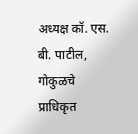अध्यक्ष कॉ. एस. बी. पाटील, गोकुळचे प्राधिकृत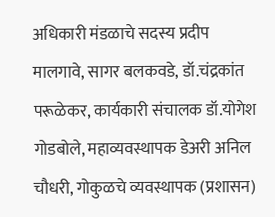अधिकारी मंडळाचे सदस्य प्रदीप मालगावे, सागर बलकवडे, डॉ.चंद्रकांत परूळेकर, कार्यकारी संचालक डॉ.योगेश गोडबोले, महाव्यवस्थापक डेअरी अनिल चौधरी, गोकुळचे व्यवस्थापक (प्रशासन)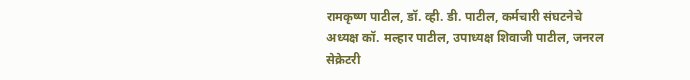रामकृष्ण पाटील, डॉ. व्ही. डी. पाटील, कर्मचारी संघटनेचे अध्यक्ष कॉ. मल्हार पाटील, उपाध्यक्ष शिवाजी पाटील, जनरल सेक्रेटरी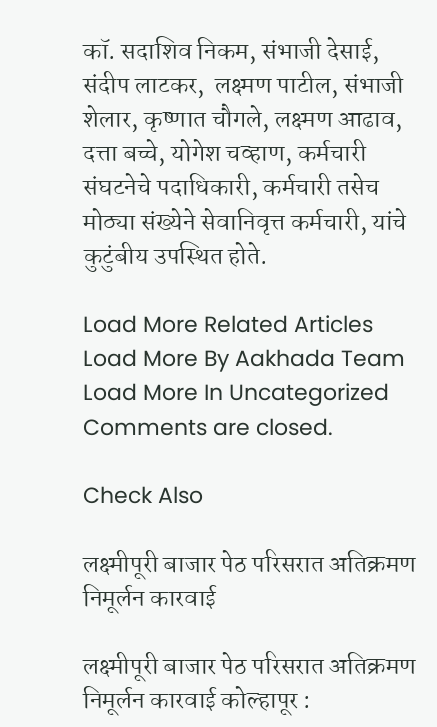कॉ. सदाशिव निकम, संभाजी देसाई, संदीप लाटकर,  लक्ष्मण पाटील, संभाजी शेलार, कृष्णात चौगले, लक्ष्मण आढाव, दत्ता बच्चे, योगेश चव्हाण, कर्मचारी संघटनेचे पदाधिकारी, कर्मचारी तसेच मोठ्या संख्येने सेवानिवृत्त कर्मचारी, यांचे कुटुंबीय उपस्थित होते.

Load More Related Articles
Load More By Aakhada Team
Load More In Uncategorized
Comments are closed.

Check Also

लक्ष्मीपूरी बाजार पेठ परिसरात अतिक्रमण निमूर्लन कारवाई

लक्ष्मीपूरी बाजार पेठ परिसरात अतिक्रमण निमूर्लन कारवाई कोल्हापूर :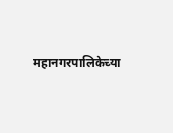महानगरपालिकेच्या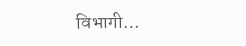विभागी…